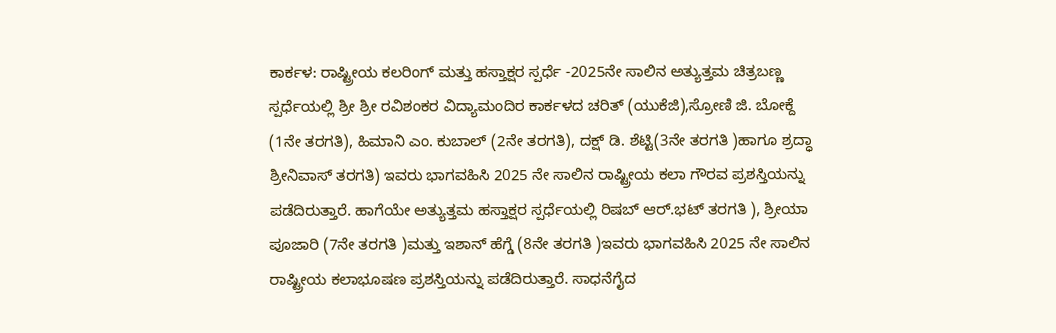ಕಾರ್ಕಳ: ರಾಷ್ಟ್ರೀಯ ಕಲರಿಂಗ್ ಮತ್ತು ಹಸ್ತಾಕ್ಷರ ಸ್ಪರ್ಧೆ -2025ನೇ ಸಾಲಿನ ಅತ್ಯುತ್ತಮ ಚಿತ್ರಬಣ್ಣ ಸ್ಪರ್ಧೆಯಲ್ಲಿ ಶ್ರೀ ಶ್ರೀ ರವಿಶಂಕರ ವಿದ್ಯಾಮಂದಿರ ಕಾರ್ಕಳದ ಚರಿತ್ (ಯುಕೆಜಿ),ಸ್ರೋಣಿ ಜಿ. ಬೋಕ್ದೆ (1ನೇ ತರಗತಿ), ಹಿಮಾನಿ ಎಂ. ಕುಬಾಲ್ (2ನೇ ತರಗತಿ), ದಕ್ಷ್ ಡಿ. ಶೆಟ್ಟಿ(3ನೇ ತರಗತಿ )ಹಾಗೂ ಶ್ರದ್ಧಾ ಶ್ರೀನಿವಾಸ್ ತರಗತಿ) ಇವರು ಭಾಗವಹಿಸಿ 2025 ನೇ ಸಾಲಿನ ರಾಷ್ಟ್ರೀಯ ಕಲಾ ಗೌರವ ಪ್ರಶಸ್ತಿಯನ್ನು ಪಡೆದಿರುತ್ತಾರೆ. ಹಾಗೆಯೇ ಅತ್ಯುತ್ತಮ ಹಸ್ತಾಕ್ಷರ ಸ್ಪರ್ಧೆಯಲ್ಲಿ ರಿಷಬ್ ಆರ್.ಭಟ್ ತರಗತಿ ), ಶ್ರೀಯಾ ಪೂಜಾರಿ (7ನೇ ತರಗತಿ )ಮತ್ತು ಇಶಾನ್ ಹೆಗ್ಡೆ (8ನೇ ತರಗತಿ )ಇವರು ಭಾಗವಹಿಸಿ 2025 ನೇ ಸಾಲಿನ ರಾಷ್ಟ್ರೀಯ ಕಲಾಭೂಷಣ ಪ್ರಶಸ್ತಿಯನ್ನು ಪಡೆದಿರುತ್ತಾರೆ. ಸಾಧನೆಗೈದ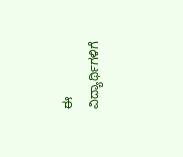ಈ ವಿದ್ಯಾರ್ಥಿಗಳಿಗೆ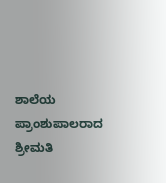ಶಾಲೆಯ ಪ್ರಾಂಶುಪಾಲರಾದ ಶ್ರೀಮತಿ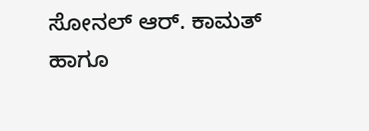ಸೋನಲ್ ಆರ್. ಕಾಮತ್ ಹಾಗೂ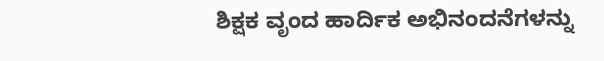ಶಿಕ್ಷಕ ವೃಂದ ಹಾರ್ದಿಕ ಅಭಿನಂದನೆಗಳನ್ನು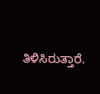ತಿಳಿಸಿರುತ್ತಾರೆ.